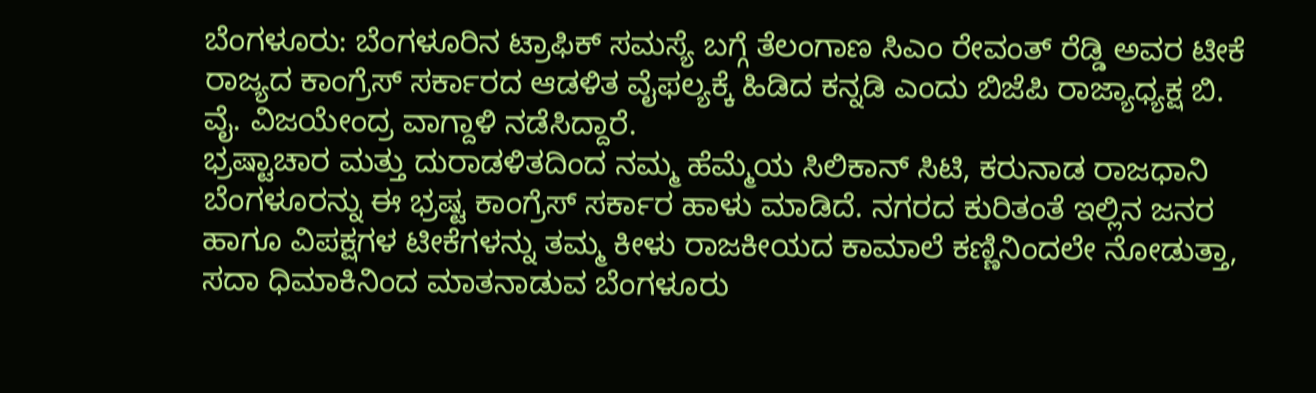ಬೆಂಗಳೂರು: ಬೆಂಗಳೂರಿನ ಟ್ರಾಫಿಕ್ ಸಮಸ್ಯೆ ಬಗ್ಗೆ ತೆಲಂಗಾಣ ಸಿಎಂ ರೇವಂತ್ ರೆಡ್ಡಿ ಅವರ ಟೀಕೆ ರಾಜ್ಯದ ಕಾಂಗ್ರೆಸ್ ಸರ್ಕಾರದ ಆಡಳಿತ ವೈಫಲ್ಯಕ್ಕೆ ಹಿಡಿದ ಕನ್ನಡಿ ಎಂದು ಬಿಜೆಪಿ ರಾಜ್ಯಾಧ್ಯಕ್ಷ ಬಿ. ವೈ. ವಿಜಯೇಂದ್ರ ವಾಗ್ದಾಳಿ ನಡೆಸಿದ್ದಾರೆ.
ಭ್ರಷ್ಟಾಚಾರ ಮತ್ತು ದುರಾಡಳಿತದಿಂದ ನಮ್ಮ ಹೆಮ್ಮೆಯ ಸಿಲಿಕಾನ್ ಸಿಟಿ, ಕರುನಾಡ ರಾಜಧಾನಿ ಬೆಂಗಳೂರನ್ನು ಈ ಭ್ರಷ್ಟ ಕಾಂಗ್ರೆಸ್ ಸರ್ಕಾರ ಹಾಳು ಮಾಡಿದೆ. ನಗರದ ಕುರಿತಂತೆ ಇಲ್ಲಿನ ಜನರ ಹಾಗೂ ವಿಪಕ್ಷಗಳ ಟೀಕೆಗಳನ್ನು ತಮ್ಮ ಕೀಳು ರಾಜಕೀಯದ ಕಾಮಾಲೆ ಕಣ್ಣಿನಿಂದಲೇ ನೋಡುತ್ತಾ, ಸದಾ ಧಿಮಾಕಿನಿಂದ ಮಾತನಾಡುವ ಬೆಂಗಳೂರು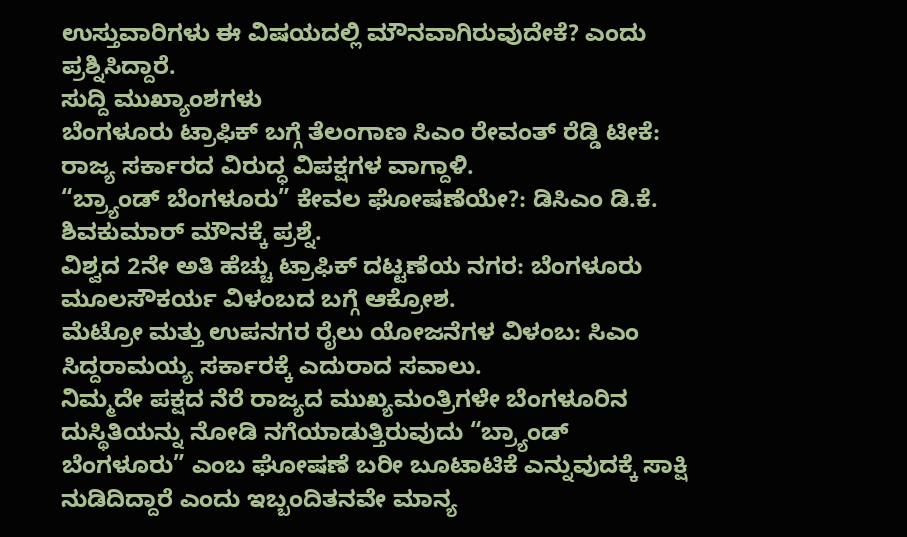ಉಸ್ತುವಾರಿಗಳು ಈ ವಿಷಯದಲ್ಲಿ ಮೌನವಾಗಿರುವುದೇಕೆ? ಎಂದು ಪ್ರಶ್ನಿಸಿದ್ದಾರೆ.
ಸುದ್ದಿ ಮುಖ್ಯಾಂಶಗಳು
ಬೆಂಗಳೂರು ಟ್ರಾಫಿಕ್ ಬಗ್ಗೆ ತೆಲಂಗಾಣ ಸಿಎಂ ರೇವಂತ್ ರೆಡ್ಡಿ ಟೀಕೆ: ರಾಜ್ಯ ಸರ್ಕಾರದ ವಿರುದ್ಧ ವಿಪಕ್ಷಗಳ ವಾಗ್ದಾಳಿ.
“ಬ್ರ್ಯಾಂಡ್ ಬೆಂಗಳೂರು” ಕೇವಲ ಘೋಷಣೆಯೇ?: ಡಿಸಿಎಂ ಡಿ.ಕೆ. ಶಿವಕುಮಾರ್ ಮೌನಕ್ಕೆ ಪ್ರಶ್ನೆ.
ವಿಶ್ವದ 2ನೇ ಅತಿ ಹೆಚ್ಚು ಟ್ರಾಫಿಕ್ ದಟ್ಟಣೆಯ ನಗರ: ಬೆಂಗಳೂರು ಮೂಲಸೌಕರ್ಯ ವಿಳಂಬದ ಬಗ್ಗೆ ಆಕ್ರೋಶ.
ಮೆಟ್ರೋ ಮತ್ತು ಉಪನಗರ ರೈಲು ಯೋಜನೆಗಳ ವಿಳಂಬ: ಸಿಎಂ ಸಿದ್ದರಾಮಯ್ಯ ಸರ್ಕಾರಕ್ಕೆ ಎದುರಾದ ಸವಾಲು.
ನಿಮ್ಮದೇ ಪಕ್ಷದ ನೆರೆ ರಾಜ್ಯದ ಮುಖ್ಯಮಂತ್ರಿಗಳೇ ಬೆಂಗಳೂರಿನ ದುಸ್ಥಿತಿಯನ್ನು ನೋಡಿ ನಗೆಯಾಡುತ್ತಿರುವುದು “ಬ್ರ್ಯಾಂಡ್ ಬೆಂಗಳೂರು” ಎಂಬ ಘೋಷಣೆ ಬರೀ ಬೂಟಾಟಿಕೆ ಎನ್ನುವುದಕ್ಕೆ ಸಾಕ್ಷಿ ನುಡಿದಿದ್ದಾರೆ ಎಂದು ಇಬ್ಬಂದಿತನವೇ ಮಾನ್ಯ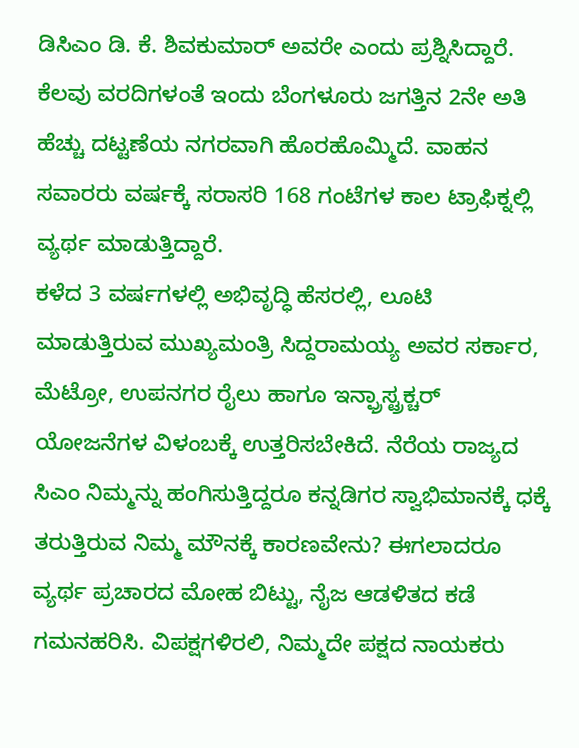ಡಿಸಿಎಂ ಡಿ. ಕೆ. ಶಿವಕುಮಾರ್ ಅವರೇ ಎಂದು ಪ್ರಶ್ನಿಸಿದ್ದಾರೆ.
ಕೆಲವು ವರದಿಗಳಂತೆ ಇಂದು ಬೆಂಗಳೂರು ಜಗತ್ತಿನ 2ನೇ ಅತಿ ಹೆಚ್ಚು ದಟ್ಟಣೆಯ ನಗರವಾಗಿ ಹೊರಹೊಮ್ಮಿದೆ. ವಾಹನ ಸವಾರರು ವರ್ಷಕ್ಕೆ ಸರಾಸರಿ 168 ಗಂಟೆಗಳ ಕಾಲ ಟ್ರಾಫಿಕ್ನಲ್ಲಿ ವ್ಯರ್ಥ ಮಾಡುತ್ತಿದ್ದಾರೆ.
ಕಳೆದ 3 ವರ್ಷಗಳಲ್ಲಿ ಅಭಿವೃದ್ಧಿ ಹೆಸರಲ್ಲಿ, ಲೂಟಿ ಮಾಡುತ್ತಿರುವ ಮುಖ್ಯಮಂತ್ರಿ ಸಿದ್ದರಾಮಯ್ಯ ಅವರ ಸರ್ಕಾರ, ಮೆಟ್ರೋ, ಉಪನಗರ ರೈಲು ಹಾಗೂ ಇನ್ಫ್ರಾಸ್ಟ್ರಕ್ಚರ್ ಯೋಜನೆಗಳ ವಿಳಂಬಕ್ಕೆ ಉತ್ತರಿಸಬೇಕಿದೆ. ನೆರೆಯ ರಾಜ್ಯದ ಸಿಎಂ ನಿಮ್ಮನ್ನು ಹಂಗಿಸುತ್ತಿದ್ದರೂ ಕನ್ನಡಿಗರ ಸ್ವಾಭಿಮಾನಕ್ಕೆ ಧಕ್ಕೆ ತರುತ್ತಿರುವ ನಿಮ್ಮ ಮೌನಕ್ಕೆ ಕಾರಣವೇನು? ಈಗಲಾದರೂ ವ್ಯರ್ಥ ಪ್ರಚಾರದ ಮೋಹ ಬಿಟ್ಟು, ನೈಜ ಆಡಳಿತದ ಕಡೆ ಗಮನಹರಿಸಿ. ವಿಪಕ್ಷಗಳಿರಲಿ, ನಿಮ್ಮದೇ ಪಕ್ಷದ ನಾಯಕರು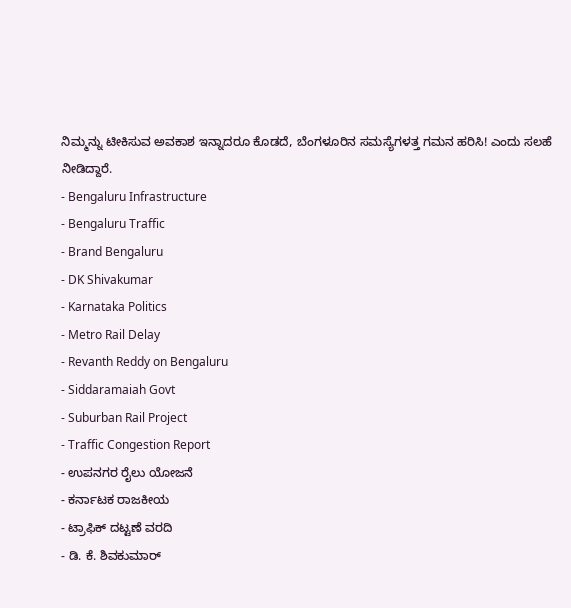ನಿಮ್ಮನ್ನು ಟೀಕಿಸುವ ಅವಕಾಶ ಇನ್ನಾದರೂ ಕೊಡದೆ, ಬೆಂಗಳೂರಿನ ಸಮಸ್ಯೆಗಳತ್ತ ಗಮನ ಹರಿಸಿ! ಎಂದು ಸಲಹೆ ನೀಡಿದ್ದಾರೆ.
- Bengaluru Infrastructure
- Bengaluru Traffic
- Brand Bengaluru
- DK Shivakumar
- Karnataka Politics
- Metro Rail Delay
- Revanth Reddy on Bengaluru
- Siddaramaiah Govt
- Suburban Rail Project
- Traffic Congestion Report
- ಉಪನಗರ ರೈಲು ಯೋಜನೆ
- ಕರ್ನಾಟಕ ರಾಜಕೀಯ
- ಟ್ರಾಫಿಕ್ ದಟ್ಟಣೆ ವರದಿ
- ಡಿ. ಕೆ. ಶಿವಕುಮಾರ್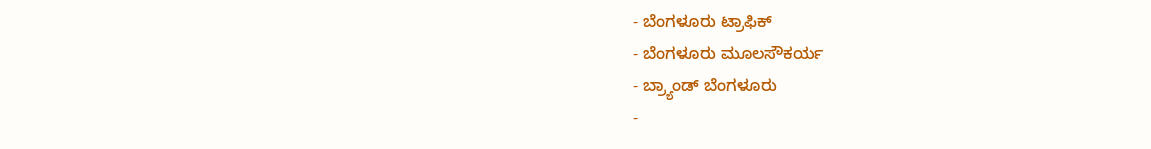- ಬೆಂಗಳೂರು ಟ್ರಾಫಿಕ್
- ಬೆಂಗಳೂರು ಮೂಲಸೌಕರ್ಯ
- ಬ್ರ್ಯಾಂಡ್ ಬೆಂಗಳೂರು
-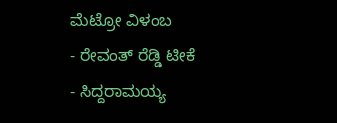ಮೆಟ್ರೋ ವಿಳಂಬ
- ರೇವಂತ್ ರೆಡ್ಡಿ ಟೀಕೆ
- ಸಿದ್ದರಾಮಯ್ಯ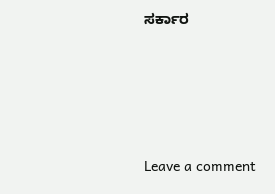ಸರ್ಕಾರ






Leave a comment